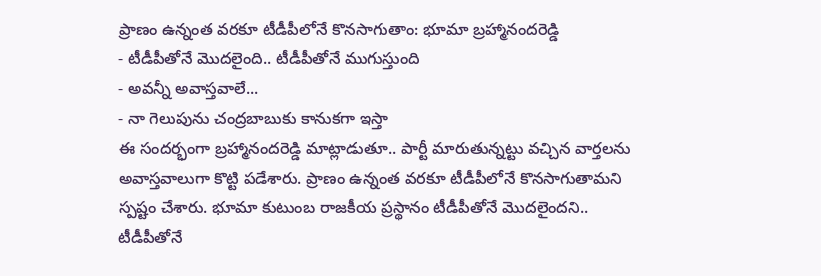ప్రాణం ఉన్నంత వరకూ టీడీపీలోనే కొనసాగుతాం: భూమా బ్రహ్మానందరెడ్డి
- టీడీపీతోనే మొదలైంది.. టీడీపీతోనే ముగుస్తుంది
- అవన్నీ అవాస్తవాలే...
- నా గెలుపును చంద్రబాబుకు కానుకగా ఇస్తా
ఈ సందర్భంగా బ్రహ్మానందరెడ్డి మాట్లాడుతూ.. పార్టీ మారుతున్నట్టు వచ్చిన వార్తలను అవాస్తవాలుగా కొట్టి పడేశారు. ప్రాణం ఉన్నంత వరకూ టీడీపీలోనే కొనసాగుతామని స్పష్టం చేశారు. భూమా కుటుంబ రాజకీయ ప్రస్థానం టీడీపీతోనే మొదలైందని.. టీడీపీతోనే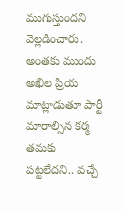ముగుస్తుందని వెల్లడించారు. అంతకు ముందు అఖిల ప్రియ మాట్లాడుతూ పార్టీ మారాల్సిన కర్మ తమకు పట్టలేదని.. వచ్చే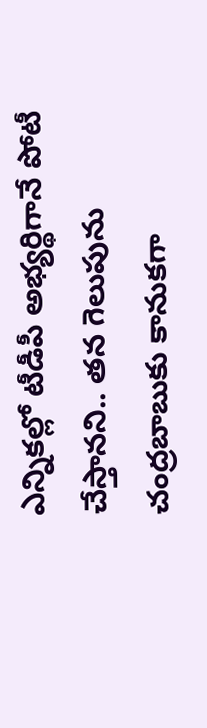ఎన్నికల్లో టీడీపీ అభ్యర్థిగానే పోటీ చేస్తానని.. తన గెలుపును చంద్రబాబుకు కానుకగా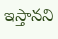ఇస్తానని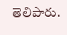తెలిపారు.